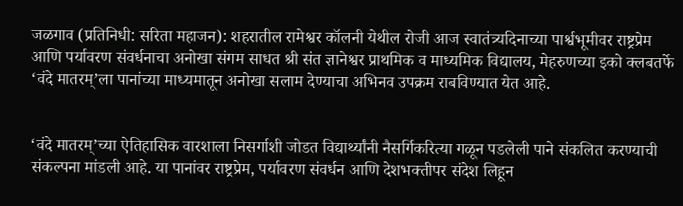जळगाव (प्रतिनिधी: सरिता महाजन): शहरातील रामेश्वर कॉलनी येथील रोजी आज स्वातंत्र्यदिनाच्या पार्श्वभूमीवर राष्ट्रप्रेम आणि पर्यावरण संवर्धनाचा अनोखा संगम साधत श्री संत ज्ञानेश्वर प्राथमिक व माध्यमिक विद्यालय, मेहरुणच्या इको क्लबतर्फे ‘वंदे मातरम्’ला पानांच्या माध्यमातून अनोखा सलाम देण्याचा अभिनव उपक्रम राबविण्यात येत आहे.


‘वंदे मातरम्’च्या ऐतिहासिक वारशाला निसर्गाशी जोडत विद्यार्थ्यांनी नैसर्गिकरित्या गळून पडलेली पाने संकलित करण्याची संकल्पना मांडली आहे. या पानांवर राष्ट्रप्रेम, पर्यावरण संवर्धन आणि देशभक्तीपर संदेश लिहून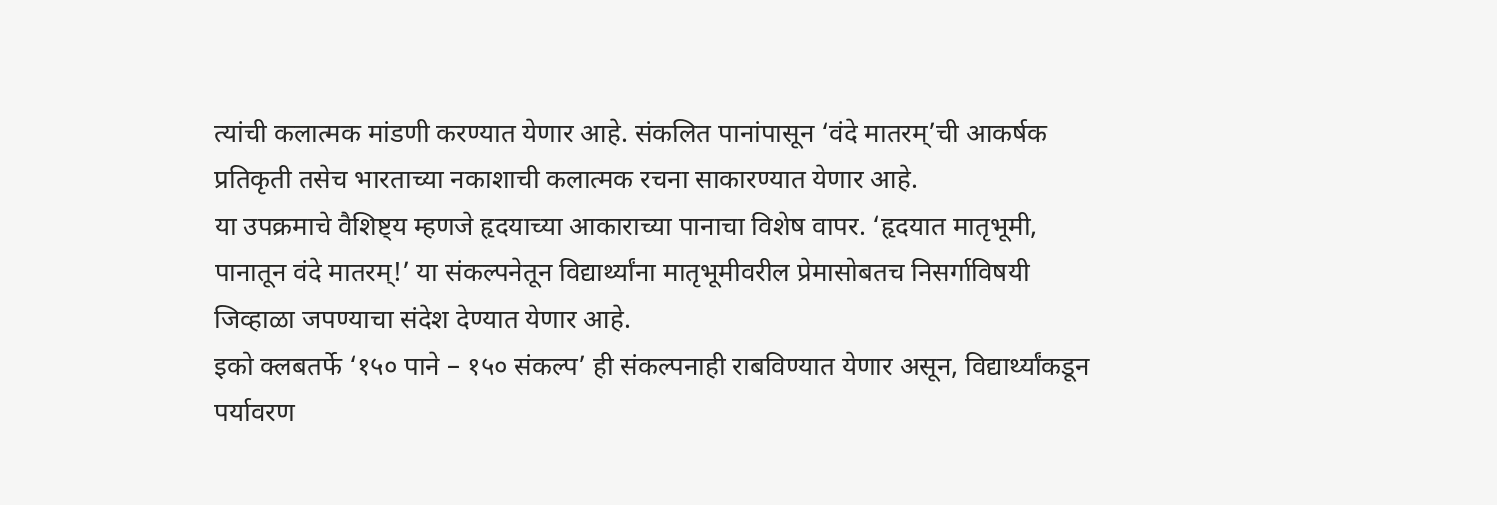त्यांची कलात्मक मांडणी करण्यात येणार आहे. संकलित पानांपासून ‘वंदे मातरम्’ची आकर्षक प्रतिकृती तसेच भारताच्या नकाशाची कलात्मक रचना साकारण्यात येणार आहे.
या उपक्रमाचे वैशिष्ट्य म्हणजे हृदयाच्या आकाराच्या पानाचा विशेष वापर. ‘हृदयात मातृभूमी, पानातून वंदे मातरम्!’ या संकल्पनेतून विद्यार्थ्यांना मातृभूमीवरील प्रेमासोबतच निसर्गाविषयी जिव्हाळा जपण्याचा संदेश देण्यात येणार आहे.
इको क्लबतर्फे ‘१५० पाने – १५० संकल्प’ ही संकल्पनाही राबविण्यात येणार असून, विद्यार्थ्यांकडून पर्यावरण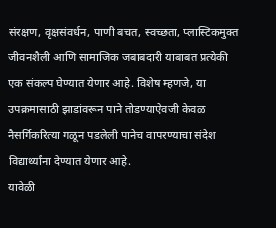संरक्षण, वृक्षसंवर्धन, पाणी बचत, स्वच्छता, प्लास्टिकमुक्त जीवनशैली आणि सामाजिक जबाबदारी याबाबत प्रत्येकी एक संकल्प घेण्यात येणार आहे. विशेष म्हणजे, या उपक्रमासाठी झाडांवरून पाने तोडण्याऐवजी केवळ नैसर्गिकरित्या गळून पडलेली पानेच वापरण्याचा संदेश विद्यार्थ्यांना देण्यात येणार आहे.
यावेळी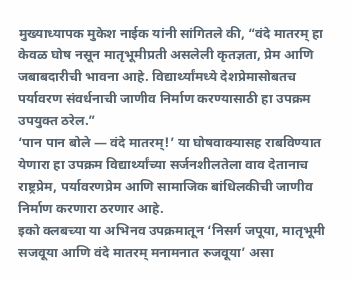मुख्याध्यापक मुकेश नाईक यांनी सांगितले की, “वंदे मातरम् हा केवळ घोष नसून मातृभूमीप्रती असलेली कृतज्ञता, प्रेम आणि जबाबदारीची भावना आहे. विद्यार्थ्यांमध्ये देशप्रेमासोबतच पर्यावरण संवर्धनाची जाणीव निर्माण करण्यासाठी हा उपक्रम उपयुक्त ठरेल.”
‘पान पान बोले — वंदे मातरम्!’ या घोषवाक्यासह राबविण्यात येणारा हा उपक्रम विद्यार्थ्यांच्या सर्जनशीलतेला वाव देतानाच राष्ट्रप्रेम, पर्यावरणप्रेम आणि सामाजिक बांधिलकीची जाणीव निर्माण करणारा ठरणार आहे.
इको क्लबच्या या अभिनव उपक्रमातून ‘निसर्ग जपूया, मातृभूमी सजवूया आणि वंदे मातरम् मनामनात रुजवूया’ असा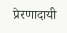प्रेरणादायी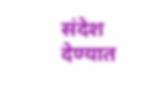संदेश देण्यात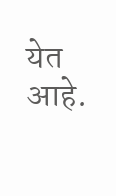येत आहे.